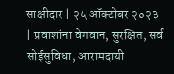साक्षीदार | २५ ऑक्टोबर २०२३ | प्रवाशांना वेगवान, सुरक्षित, सर्व सोईसुविधा, आरामदायी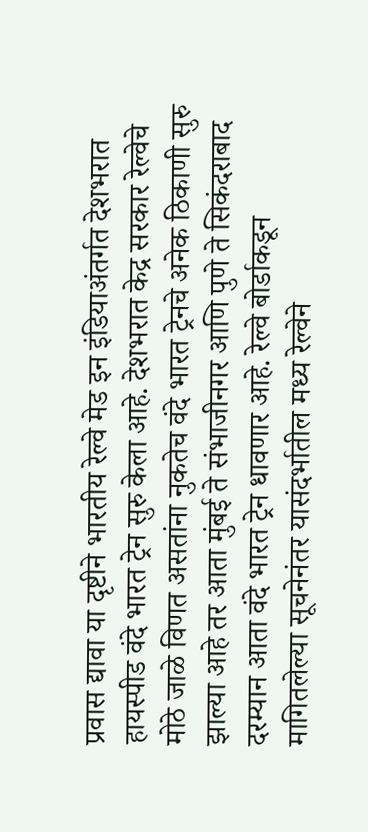प्रवास द्यावा या दृष्टीने भारतीय रेल्वे मेड इन इंडियाअंतर्गत देशभरात हायस्पीड वंदे भारत ट्रेन सुरु केला आहे. देशभरात केद्र सरकार रेल्वेचे मोठे जाळे विणत असतांना नुकतेच वंदे भारत ट्रेनचे अनेक ठिकाणी सुरु झाल्या आहे तर आता मुंबई ते संभाजीनगर आणि पुणे ते सिकंदराबाद दरम्यान आता वंदे भारत ट्रेन धावणार आहे. रेल्वे बोर्डाकडून मागितलेल्या सूचनेनंतर यासंदर्भातील मध्य रेल्वेने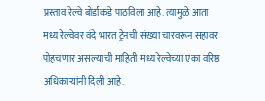प्रस्ताव रेल्वे बोर्डाकडे पाठविला आहे. त्यामुळे आता मध्य रेल्वेवर वंदे भारत ट्रेनची संख्या चारवरून सहावर पोहचणार असल्याची माहिती मध्य रेल्वेच्या एका वरिष्ठ अधिकाऱ्यांनी दिली आहे.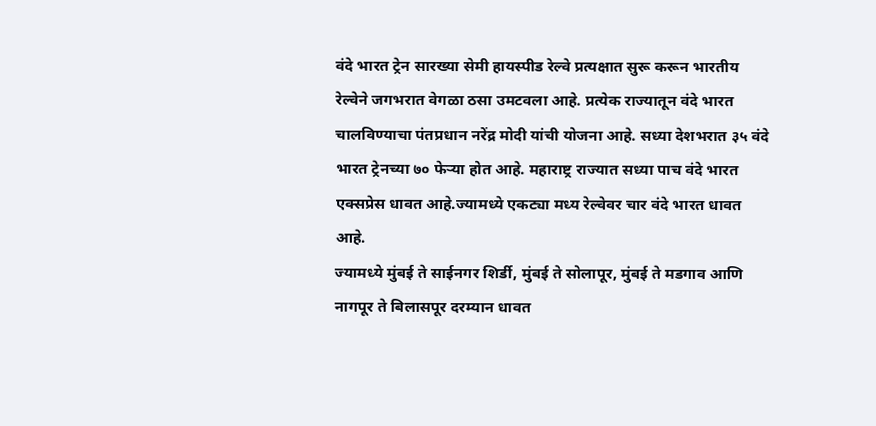वंदे भारत ट्रेन सारख्या सेमी हायस्पीड रेल्वे प्रत्यक्षात सुरू करून भारतीय रेल्वेने जगभरात वेगळा ठसा उमटवला आहे. प्रत्येक राज्यातून वंदे भारत चालविण्याचा पंतप्रधान नरेंद्र मोदी यांची योजना आहे. सध्या देशभरात ३५ वंदे भारत ट्रेनच्या ७० फेऱ्या होत आहे. महाराष्ट्र राज्यात सध्या पाच वंदे भारत एक्सप्रेस धावत आहे.ज्यामध्ये एकट्या मध्य रेल्वेवर चार वंदे भारत धावत आहे.
ज्यामध्ये मुंबई ते साईनगर शिर्डी, मुंबई ते सोलापूर, मुंबई ते मडगाव आणि नागपूर ते बिलासपूर दरम्यान धावत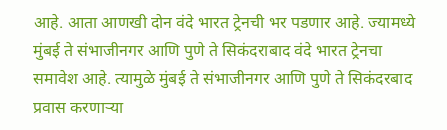आहे. आता आणखी दोन वंदे भारत ट्रेनची भर पडणार आहे. ज्यामध्ये मुंबई ते संभाजीनगर आणि पुणे ते सिकंदराबाद वंदे भारत ट्रेनचा समावेश आहे. त्यामुळे मुंबई ते संभाजीनगर आणि पुणे ते सिकंदरबाद प्रवास करणाऱ्या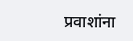प्रवाशांना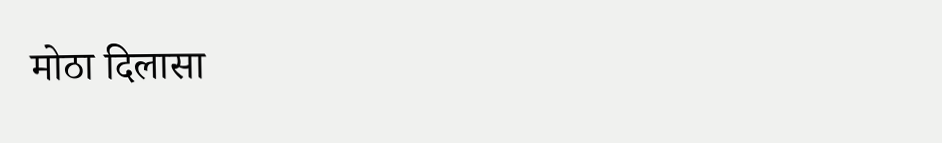मोठा दिलासा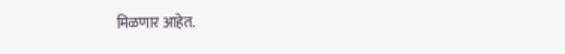मिळणार आहेत.